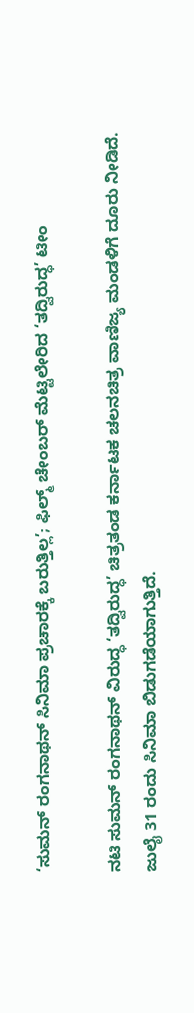‘ಸುಮನ್ ರಂಗನಾಥನ್ ಸಿನಿಮಾ ಪ್ರಚಾರಕ್ಕೆ ಬರುತ್ತಿಲ್ಲ’; ಫಿಲ್ಮ್ ಚೇಂಬರ್ ಮೆಟ್ಟಿಲೇರಿದ ‘ತದ್ವಿರುದ್ಧ’ ಟೀಂ

ನಟಿ ಸುಮನ್ ರಂಗನಾಥನ್ ವಿರುದ್ಧ ‘ತದ್ವಿರುದ್ಧ’ ಚಿತ್ರತಂಡ ಕರ್ನಾಟಕ ಚಲನಚಿತ್ರ ವಾಣಿಜ್ಯ ಮಂಡಳಿಗೆ ದೂರು ನೀಡಿದೆ. ಜುಲೈ 31 ರಂದು ಸಿನಿಮಾ ಬಿಡುಗಡೆಯಾಗುತ್ತಿದೆ.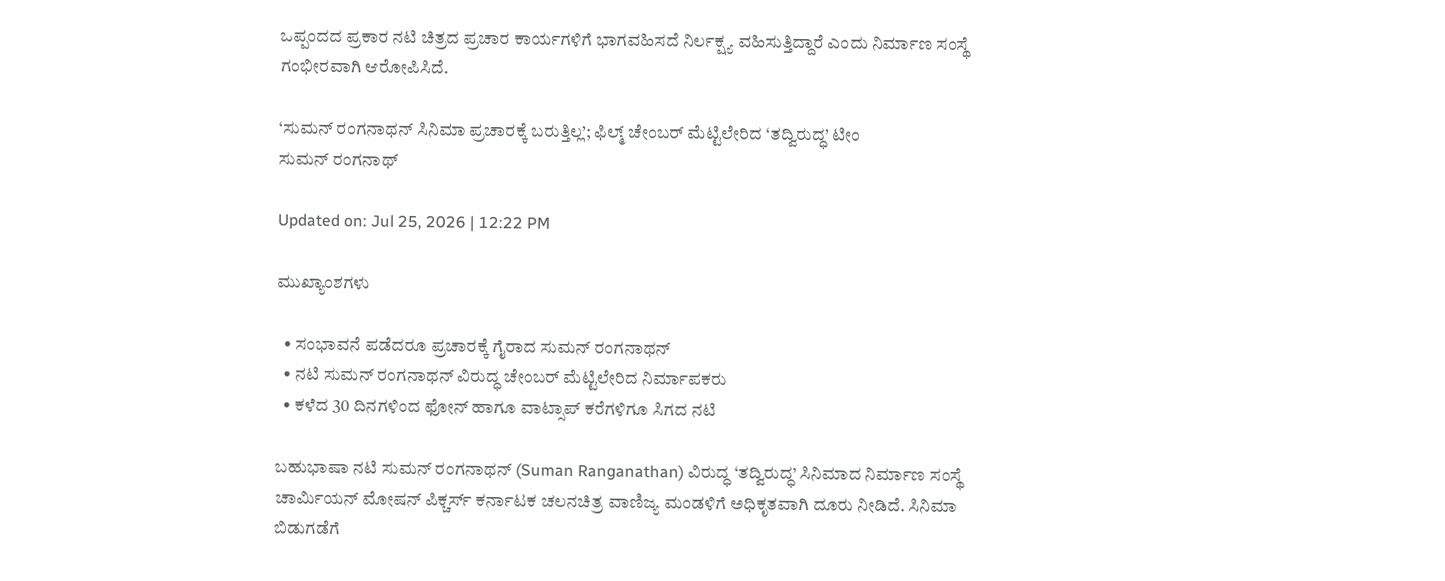ಒಪ್ಪಂದದ ಪ್ರಕಾರ ನಟಿ ಚಿತ್ರದ ಪ್ರಚಾರ ಕಾರ್ಯಗಳಿಗೆ ಭಾಗವಹಿಸದೆ ನಿರ್ಲಕ್ಷ್ಯ ವಹಿಸುತ್ತಿದ್ದಾರೆ ಎಂದು ನಿರ್ಮಾಣ ಸಂಸ್ಥೆ ಗಂಭೀರವಾಗಿ ಆರೋಪಿಸಿದೆ.

‘ಸುಮನ್ ರಂಗನಾಥನ್ ಸಿನಿಮಾ ಪ್ರಚಾರಕ್ಕೆ ಬರುತ್ತಿಲ್ಲ’; ಫಿಲ್ಮ್ ಚೇಂಬರ್ ಮೆಟ್ಟಿಲೇರಿದ ‘ತದ್ವಿರುದ್ಧ’ ಟೀಂ
ಸುಮನ್ ರಂಗನಾಥ್

Updated on: Jul 25, 2026 | 12:22 PM

ಮುಖ್ಯಾಂಶಗಳು

  • ಸಂಭಾವನೆ ಪಡೆದರೂ ಪ್ರಚಾರಕ್ಕೆ ಗೈರಾದ ಸುಮನ್ ರಂಗನಾಥನ್
  • ನಟಿ ಸುಮನ್ ರಂಗನಾಥನ್ ವಿರುದ್ಧ ಚೇಂಬರ್ ಮೆಟ್ಟಿಲೇರಿದ ನಿರ್ಮಾಪಕರು
  • ಕಳೆದ 30 ದಿನಗಳಿಂದ ಫೋನ್ ಹಾಗೂ ವಾಟ್ಸಾಪ್ ಕರೆಗಳಿಗೂ ಸಿಗದ ನಟಿ

ಬಹುಭಾಷಾ ನಟಿ ಸುಮನ್ ರಂಗನಾಥನ್ (Suman Ranganathan) ವಿರುದ್ಧ ‘ತದ್ವಿರುದ್ಧ’ ಸಿನಿಮಾದ ನಿರ್ಮಾಣ ಸಂಸ್ಥೆ ಚಾರ್ಮಿಯನ್ ಮೋಷನ್ ಪಿಕ್ಚರ್ಸ್ ಕರ್ನಾಟಕ ಚಲನಚಿತ್ರ ವಾಣಿಜ್ಯ ಮಂಡಳಿಗೆ ಅಧಿಕೃತವಾಗಿ ದೂರು ನೀಡಿದೆ. ಸಿನಿಮಾ ಬಿಡುಗಡೆಗೆ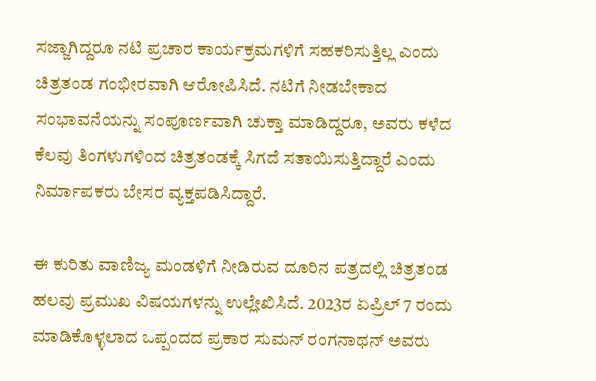ಸಜ್ಜಾಗಿದ್ದರೂ ನಟಿ ಪ್ರಚಾರ ಕಾರ್ಯಕ್ರಮಗಳಿಗೆ ಸಹಕರಿಸುತ್ತಿಲ್ಲ ಎಂದು ಚಿತ್ರತಂಡ ಗಂಭೀರವಾಗಿ ಆರೋಪಿಸಿದೆ. ನಟಿಗೆ ನೀಡಬೇಕಾದ ಸಂಭಾವನೆಯನ್ನು ಸಂಪೂರ್ಣವಾಗಿ ಚುಕ್ತಾ ಮಾಡಿದ್ದರೂ, ಅವರು ಕಳೆದ ಕೆಲವು ತಿಂಗಳುಗಳಿಂದ ಚಿತ್ರತಂಡಕ್ಕೆ ಸಿಗದೆ ಸತಾಯಿಸುತ್ತಿದ್ದಾರೆ ಎಂದು ನಿರ್ಮಾಪಕರು ಬೇಸರ ವ್ಯಕ್ತಪಡಿಸಿದ್ದಾರೆ.

ಈ ಕುರಿತು ವಾಣಿಜ್ಯ ಮಂಡಳಿಗೆ ನೀಡಿರುವ ದೂರಿನ ಪತ್ರದಲ್ಲಿ ಚಿತ್ರತಂಡ ಹಲವು ಪ್ರಮುಖ ವಿಷಯಗಳನ್ನು ಉಲ್ಲೇಖಿಸಿದೆ. 2023ರ ಏಪ್ರಿಲ್ 7 ರಂದು ಮಾಡಿಕೊಳ್ಳಲಾದ ಒಪ್ಪಂದದ ಪ್ರಕಾರ ಸುಮನ್ ರಂಗನಾಥನ್ ಅವರು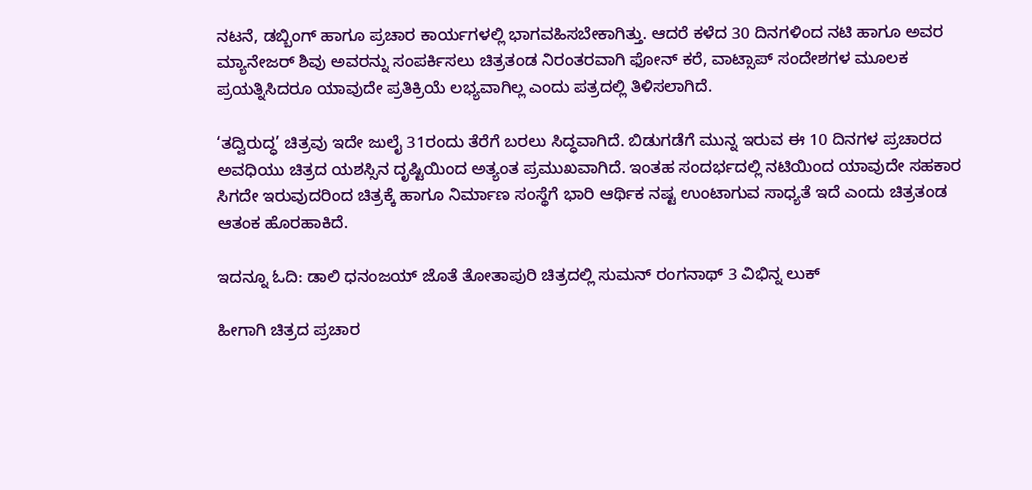ನಟನೆ, ಡಬ್ಬಿಂಗ್ ಹಾಗೂ ಪ್ರಚಾರ ಕಾರ್ಯಗಳಲ್ಲಿ ಭಾಗವಹಿಸಬೇಕಾಗಿತ್ತು. ಆದರೆ ಕಳೆದ 30 ದಿನಗಳಿಂದ ನಟಿ ಹಾಗೂ ಅವರ ಮ್ಯಾನೇಜರ್ ಶಿವು ಅವರನ್ನು ಸಂಪರ್ಕಿಸಲು ಚಿತ್ರತಂಡ ನಿರಂತರವಾಗಿ ಫೋನ್ ಕರೆ, ವಾಟ್ಸಾಪ್ ಸಂದೇಶಗಳ ಮೂಲಕ ಪ್ರಯತ್ನಿಸಿದರೂ ಯಾವುದೇ ಪ್ರತಿಕ್ರಿಯೆ ಲಭ್ಯವಾಗಿಲ್ಲ ಎಂದು ಪತ್ರದಲ್ಲಿ ತಿಳಿಸಲಾಗಿದೆ.

‘ತದ್ವಿರುದ್ಧ’ ಚಿತ್ರವು ಇದೇ ಜುಲೈ 31ರಂದು ತೆರೆಗೆ ಬರಲು ಸಿದ್ಧವಾಗಿದೆ. ಬಿಡುಗಡೆಗೆ ಮುನ್ನ ಇರುವ ಈ 10 ದಿನಗಳ ಪ್ರಚಾರದ ಅವಧಿಯು ಚಿತ್ರದ ಯಶಸ್ಸಿನ ದೃಷ್ಟಿಯಿಂದ ಅತ್ಯಂತ ಪ್ರಮುಖವಾಗಿದೆ. ಇಂತಹ ಸಂದರ್ಭದಲ್ಲಿ ನಟಿಯಿಂದ ಯಾವುದೇ ಸಹಕಾರ ಸಿಗದೇ ಇರುವುದರಿಂದ ಚಿತ್ರಕ್ಕೆ ಹಾಗೂ ನಿರ್ಮಾಣ ಸಂಸ್ಥೆಗೆ ಭಾರಿ ಆರ್ಥಿಕ ನಷ್ಟ ಉಂಟಾಗುವ ಸಾಧ್ಯತೆ ಇದೆ ಎಂದು ಚಿತ್ರತಂಡ ಆತಂಕ ಹೊರಹಾಕಿದೆ.

ಇದನ್ನೂ ಓದಿ: ಡಾಲಿ ಧನಂಜಯ್ ಜೊತೆ ತೋತಾಪುರಿ ಚಿತ್ರದಲ್ಲಿ ಸುಮನ್ ರಂಗನಾಥ್ 3 ವಿಭಿನ್ನ ಲುಕ್

ಹೀಗಾಗಿ ಚಿತ್ರದ ಪ್ರಚಾರ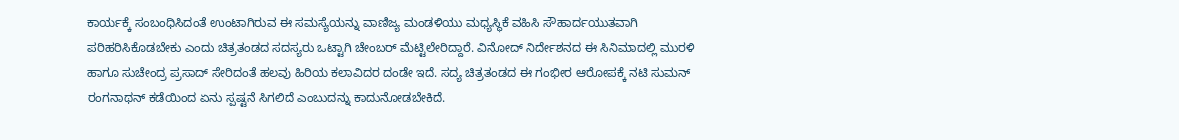ಕಾರ್ಯಕ್ಕೆ ಸಂಬಂಧಿಸಿದಂತೆ ಉಂಟಾಗಿರುವ ಈ ಸಮಸ್ಯೆಯನ್ನು ವಾಣಿಜ್ಯ ಮಂಡಳಿಯು ಮಧ್ಯಸ್ಥಿಕೆ ವಹಿಸಿ ಸೌಹಾರ್ದಯುತವಾಗಿ ಪರಿಹರಿಸಿಕೊಡಬೇಕು ಎಂದು ಚಿತ್ರತಂಡದ ಸದಸ್ಯರು ಒಟ್ಟಾಗಿ ಚೇಂಬರ್ ಮೆಟ್ಟಿಲೇರಿದ್ದಾರೆ. ವಿನೋದ್ ನಿರ್ದೇಶನದ ಈ ಸಿನಿಮಾದಲ್ಲಿ ಮುರಳಿ ಹಾಗೂ ಸುಚೇಂದ್ರ ಪ್ರಸಾದ್ ಸೇರಿದಂತೆ ಹಲವು ಹಿರಿಯ ಕಲಾವಿದರ ದಂಡೇ ಇದೆ. ಸದ್ಯ ಚಿತ್ರತಂಡದ ಈ ಗಂಭೀರ ಆರೋಪಕ್ಕೆ ನಟಿ ಸುಮನ್ ರಂಗನಾಥನ್ ಕಡೆಯಿಂದ ಏನು ಸ್ಪಷ್ಟನೆ ಸಿಗಲಿದೆ ಎಂಬುದನ್ನು ಕಾದುನೋಡಬೇಕಿದೆ.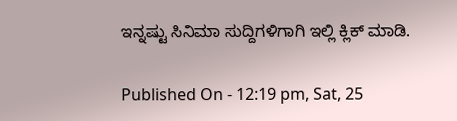ಇನ್ನಷ್ಟು ಸಿನಿಮಾ ಸುದ್ದಿಗಳಿಗಾಗಿ ಇಲ್ಲಿ ಕ್ಲಿಕ್ ಮಾಡಿ.

Published On - 12:19 pm, Sat, 25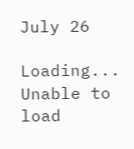July 26

Loading...
Unable to load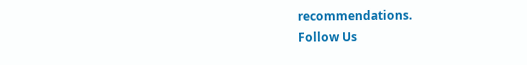recommendations.
Follow Us